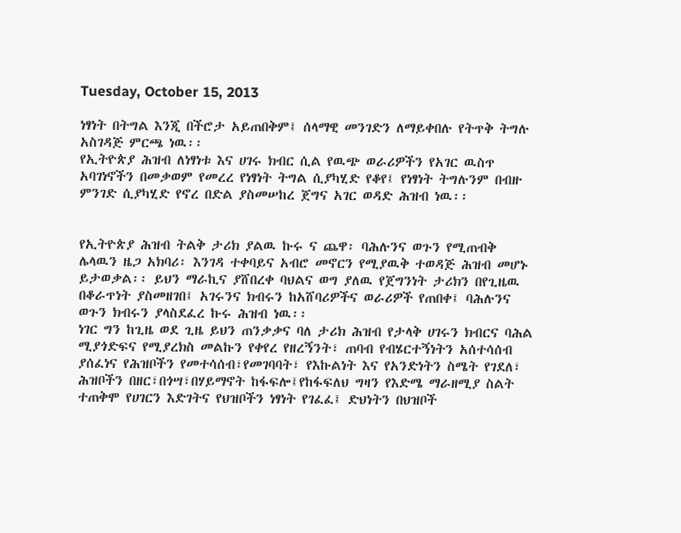Tuesday, October 15, 2013

ነፃነት በትግል እንጂ በችሮታ አይጠበቅም፤ ሰላማዊ መንገድን ለማይቀበሉ የትጥቅ ትግሉ አስገዳጅ ምርጫ ነዉ፡፡
የኢትዮጵያ ሕዝብ ለነፃነቱ እና ሀገሩ ክብር ሲል የዉጭ ወራሪዎችን የአገር ዉስጥ አባገነኖችን በመቃወም የመረረ የነፃነት ትግል ሲያካሂድ የቆየ፤ የነፃነት ትግሉንም በብዙ ምንገድ ሲያካሂድ የኖረ በድል ያስመሠከረ ጀግና አገር ወዳድ ሕዝብ ነዉ፡፡


የኢትዮጵያ ሕዝብ ትልቅ ታሪክ ያልዉ ኩሩ ና ጨዋ፡ ባሕሉንና ወጉን የሚጠብቅ ሌላዉን ዜጋ አክባሪ፡ እንገዳ ተቀባይና አብሮ መኖርን የሚያዉቅ ተወዳጅ ሕዝብ መሆኑ ይታወቃል፡፡ ይህን ማራኪና ያሸበረቀ ባህልና ወግ ያለዉ የጀግንነት ታሪክን በየጊዜዉ በቆራጥነት ያስመዘገበ፤ አገሩንና ክብሩን ከአሸባሪዎችና ወራሪዎች የጠበቀ፤ ባሕሉንና ወጉን ክብሩን ያላስደፈረ ኩሩ ሕዝብ ነዉ፡፡
ነገር ግን ከጊዜ ወደ ጊዜ ይህን ጠንቃቃና ባለ ታሪክ ሕዝብ የታላቅ ሀገሩን ክብርና ባሕል ሚያጎድፍና የሚያረክስ መልኩን የቀየረ የዘረኝንት፣ ጠባብ የብሄርተኝነትን አሰተሳሰብ ያሰፈነና የሕዝቦችን የመተሳሰብ፣የመገባባት፣ የእኩልነት እና የአንድነትን ስሜት የገደለ፣ ሕዝቦችን በዘር፣በጎሣ፣በሃይማኖት ከፋፍሎ፤የከፋፍለህ ግዛን የእድሜ ማራዘሚያ ስልት ተጠቅሞ የሀገርን እድገትና የህዝቦችን ነፃነት የገፈፈ፤ ድህነትን በህዝቦች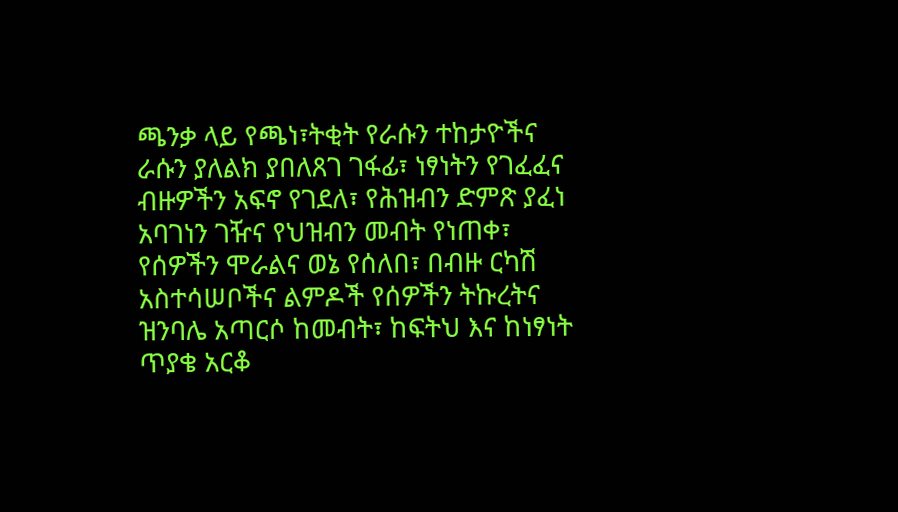ጫንቃ ላይ የጫነ፣ትቂት የራሱን ተከታዮችና ራሱን ያለልክ ያበለጸገ ገፋፊ፣ ነፃነትን የገፈፈና ብዙዎችን አፍኖ የገደለ፣ የሕዝብን ድምጽ ያፈነ አባገነን ገዥና የህዝብን መብት የነጠቀ፣ የሰዎችን ሞራልና ወኔ የሰለበ፣ በብዙ ርካሽ አስተሳሠቦችና ልምዶች የሰዎችን ትኩረትና ዝንባሌ አጣርሶ ከመብት፣ ከፍትህ እና ከነፃነት ጥያቄ አርቆ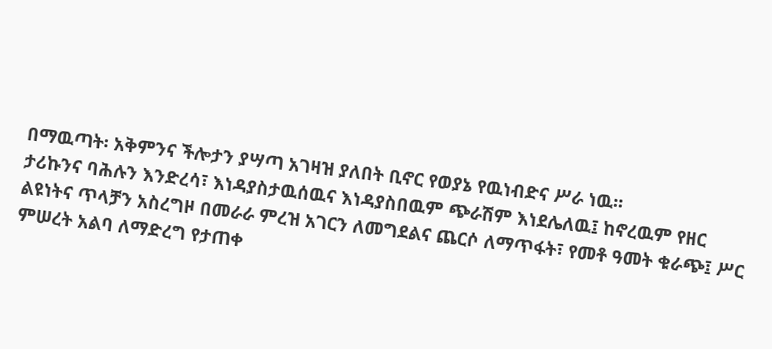በማዉጣት፡ አቅምንና ችሎታን ያሣጣ አገዛዝ ያለበት ቢኖር የወያኔ የዉነብድና ሥራ ነዉ፡፡
ታሪኩንና ባሕሉን እንድረሳ፣ እነዳያስታዉሰዉና እነዳያስበዉም ጭራሽም እነደሌለዉ፤ ከኖረዉም የዘር ልዩነትና ጥላቻን አስረግዞ በመራራ ምረዝ አገርን ለመግደልና ጨርሶ ለማጥፋት፣ የመቶ ዓመት ቁራጭ፤ ሥር ምሠረት አልባ ለማድረግ የታጠቀ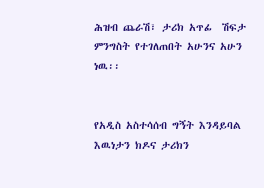ሕዝብ ጨራሽ፣ ታሪክ አጥፊ  ሽፍታ ምንግስት የተገለጠበት አሁንና አሁን ነዉ፡፡


የአዲስ አስተሳሰብ ግኝት እንዳይባል እዉነታን ክዶና ታሪክን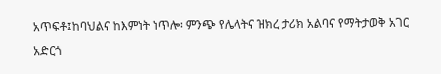አጥፍቶ፤ከባህልና ከእምነት ነጥሎ፡ ምንጭ የሌላትና ዝክረ ታሪክ አልባና የማትታወቅ አገር አድርጎ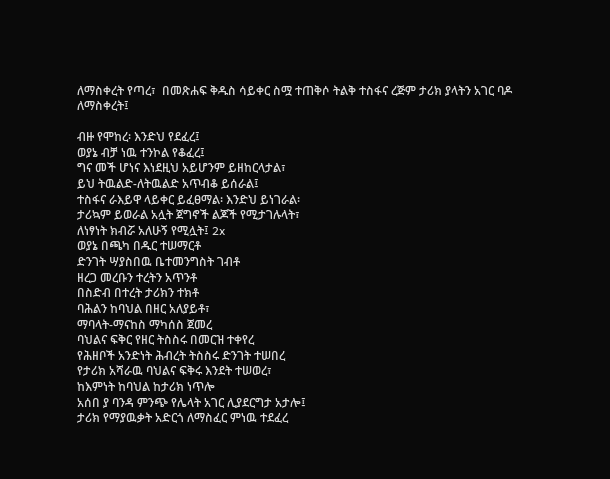ለማስቀረት የጣረ፣  በመጽሐፍ ቅዱስ ሳይቀር ስሟ ተጠቅሶ ትልቅ ተስፋና ረጅም ታሪክ ያላትን አገር ባዶ ለማስቀረት፤

ብዙ የሞከረ፡ እንድህ የደፈረ፤
ወያኔ ብቻ ነዉ ተንኮል የቆፈረ፤
ግና መች ሆነና እነደዚህ አይሆንም ይዘከርላታል፣
ይህ ትዉልድ-ለትዉልድ አጥብቆ ይሰራል፤
ተስፋና ራእይዋ ላይቀር ይፈፀማል፡ እንድህ ይነገራል፡
ታሪኳም ይወራል አሏት ጀግኖች ልጆች የሚታገሉላት፣
ለነፃነት ክብሯ አለሁኝ የሚሏት፤ 2x
ወያኔ በጫካ በዱር ተሠማርቶ
ድንገት ሣያስበዉ ቤተመንግስት ገብቶ
ዘረጋ መረቡን ተረትን አጥንቶ
በስድብ በተረት ታሪክን ተክቶ
ባሕልን ከባህል በዘር አለያይቶ፣
ማባላት-ማናከስ ማካሰስ ጀመረ
ባህልና ፍቅር የዘር ትስስሩ በመርዝ ተቀየረ
የሕዘቦች አንድነት ሕብረት ትስስሩ ድንገት ተሠበረ
የታሪክ አሻራዉ ባህልና ፍቅሩ እንደት ተሠወረ፣
ከእምነት ከባህል ከታሪክ ነጥሎ
አሰበ ያ ባንዳ ምንጭ የሌላት አገር ሊያደርግታ አታሎ፤
ታሪክ የማያዉቃት አድርጎ ለማስፈር ምነዉ ተደፈረ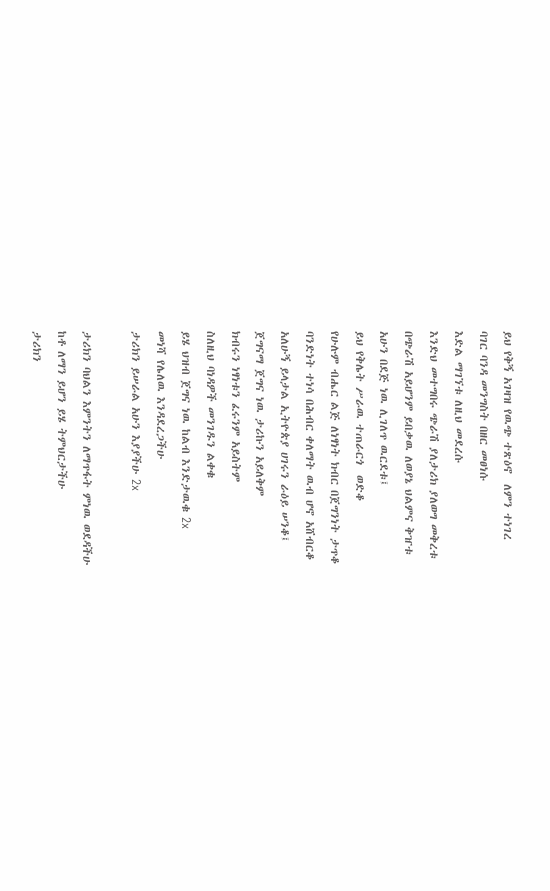ይህ የቅኝ አገዛዝ የዉጭ ተጽዕኖ  ለምን ተነገረ
ባገር ባንዳ መንግስት በዘር መፀነሱ
እድል ማገኘቱ ለዚህ መደረሱ
እንድህ መተግበሩ ጭራሽ ያለታሪክ ያለወግ መቅረቱ
በጭራሽ አይሆንም ይበቃዉ ለወያኔ ህልምና ቅዠቱ
አሁን በደጅ ነዉ ሊገለጥ ዉርደቱ፤
ይህ የቅሌት ሥራዉ ተጠራርጎ  ወድቆ
የሁሉም ብሔር ልጅ ለነፃነት ክብር በጀግንነት ታጥቆ
ባንድነት ተነሳ በሕብር ቀለማት ዉብ ሆኖ አሸብርቆ
አለሁኝ ይላታል ኢትዮጵያ ሀገሩን ራዕይ ሠንቆ፤
ጀግናማ ጀግና ነዉ ታሪኩን አይለቅም
ክብሩን ነፃነቱን ፈሩንም አይስትም
ስለዚህ ባነዳዎች መንገዱን ልቀቁ
ይሄ ህዝብ ጀግና ነዉ ከልብ እንድታዉቁ 2x
መነሻ የሌለዉ እንዳደረጋችሁ
ታሪክን ይሠራል አሁን እያያችሁ 2x

ታሪክን ባህልን እምንትን ለማጥፋት ምነዉ ወደዳችሁ
ከቶ ለማን ይሆን ይሄ ትምህርታችሁ
ታሪክን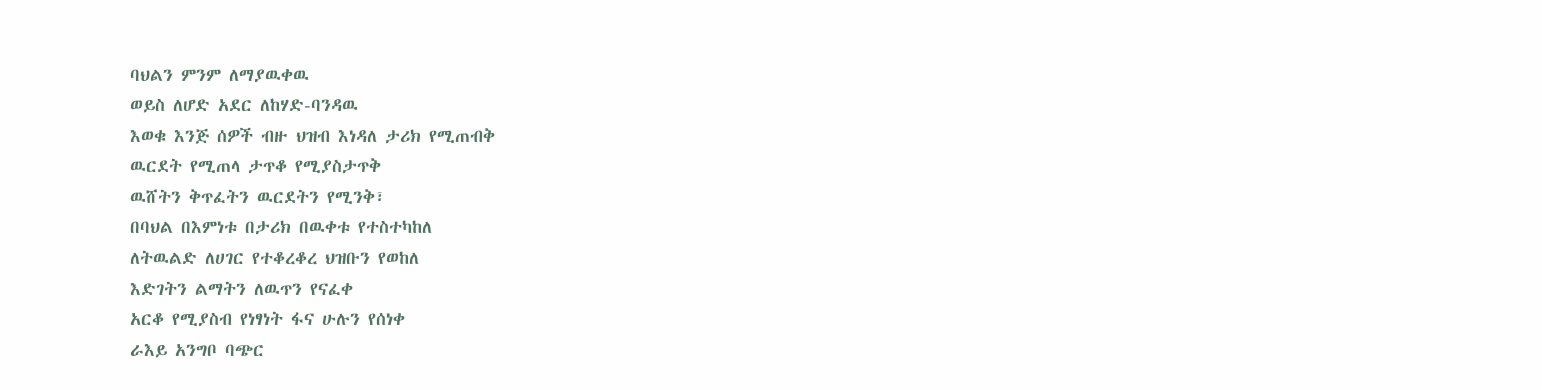ባህልን ምንም ለማያዉቀዉ
ወይስ ለሆድ አደር ለከሃድ-ባንዳዉ
እወቁ እንጅ ሰዎች ብዙ ህዝብ እነዳለ ታሪክ የሚጠብቅ
ዉርደት የሚጠላ ታጥቆ የሚያስታጥቅ
ዉሸትን ቅጥፈትን ዉርደትን የሚንቅ፣
በባህል በእምነቱ በታሪክ በዉቀቱ የተስተካከለ
ለትዉልድ ለሀገር የተቆረቆረ ህዝቡን የወከለ
እድገትን ልማትን ለዉጥን የናፈቀ
አርቆ የሚያስብ የነፃነት ፋና ሁሉን የሰነቀ
ራእይ አንግቦ ባጭር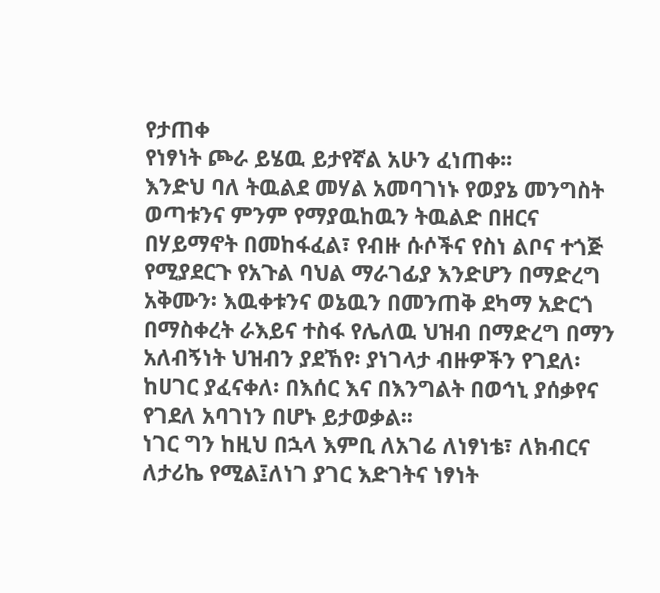የታጠቀ
የነፃነት ጮራ ይሄዉ ይታየኛል አሁን ፈነጠቀ፡፡
እንድህ ባለ ትዉልደ መሃል አመባገነኑ የወያኔ መንግስት ወጣቱንና ምንም የማያዉከዉን ትዉልድ በዘርና በሃይማኖት በመከፋፈል፣ የብዙ ሱሶችና የስነ ልቦና ተጎጅ የሚያደርጉ የአጉል ባህል ማራገፊያ እንድሆን በማድረግ አቅሙን፡ እዉቀቱንና ወኔዉን በመንጠቅ ደካማ አድርጎ በማስቀረት ራእይና ተስፋ የሌለዉ ህዝብ በማድረግ በማን አለብኝነት ህዝብን ያደኸየ፡ ያነገላታ ብዙዎችን የገደለ፡ ከሀገር ያፈናቀለ፡ በእሰር እና በእንግልት በወኅኒ ያሰቃየና የገደለ አባገነን በሆኑ ይታወቃል፡፡
ነገር ግን ከዚህ በኋላ እምቢ ለአገሬ ለነፃነቴ፣ ለክብርና ለታሪኬ የሚል፤ለነገ ያገር እድገትና ነፃነት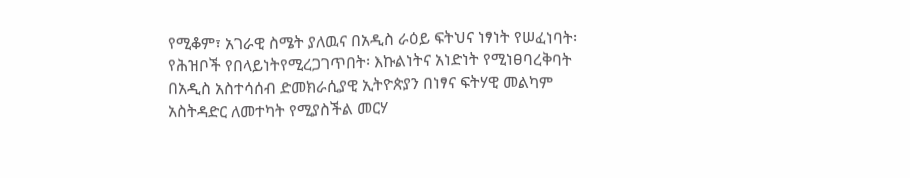የሚቆም፣ አገራዊ ስሜት ያለዉና በአዲስ ራዕይ ፍትህና ነፃነት የሠፈነባት፡የሕዝቦች የበላይነትየሚረጋገጥበት፡ እኩልነትና አነድነት የሚነፀባረቅባት በአዲስ አስተሳሰብ ድመክራሲያዊ ኢትዮጵያን በነፃና ፍትሃዊ መልካም አስትዳድር ለመተካት የሚያስችል መርሃ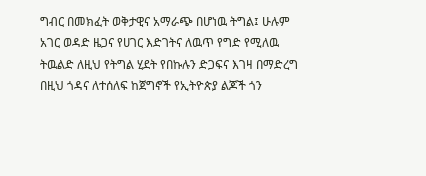ግብር በመክፈት ወቅታዊና አማራጭ በሆነዉ ትግል፤ ሁሉም አገር ወዳድ ዜጋና የሀገር እድገትና ለዉጥ የግድ የሚለዉ ትዉልድ ለዚህ የትግል ሂደት የበኩሉን ድጋፍና እገዛ በማድረግ በዚህ ጎዳና ለተሰለፍ ከጀግኖች የኢትዮጵያ ልጆች ጎን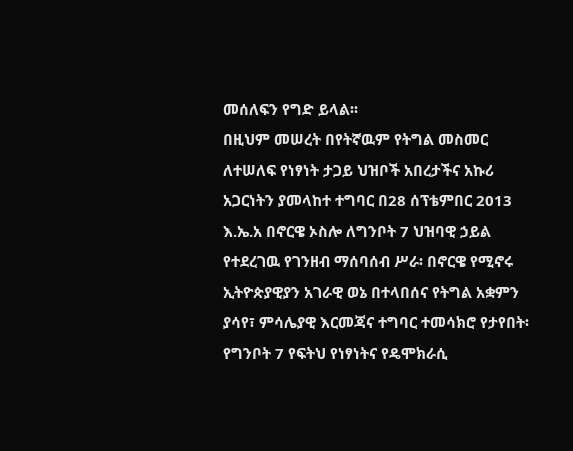መሰለፍን የግድ ይላል፡፡
በዚህም መሠረት በየትኛዉም የትግል መስመር ለተሠለፍ የነፃነት ታጋይ ህዝቦች አበረታችና አኩሪ አጋርነትን ያመላከተ ተግባር በ28 ሰፕቴምበር 2013 እ.ኤ.አ በኖርዌ ኦስሎ ለግንቦት 7 ህዝባዊ ኃይል የተደረገዉ የገንዘብ ማሰባሰብ ሥራ፡ በኖርዌ የሚኖሩ ኢትዮጵያዊያን አገራዊ ወኔ በተላበሰና የትግል አቋምን ያሳየ፣ ምሳሌያዊ እርመጃና ተግባር ተመሳክሮ የታየበት፡ የግንቦት 7 የፍትህ የነፃነትና የዴሞክራሲ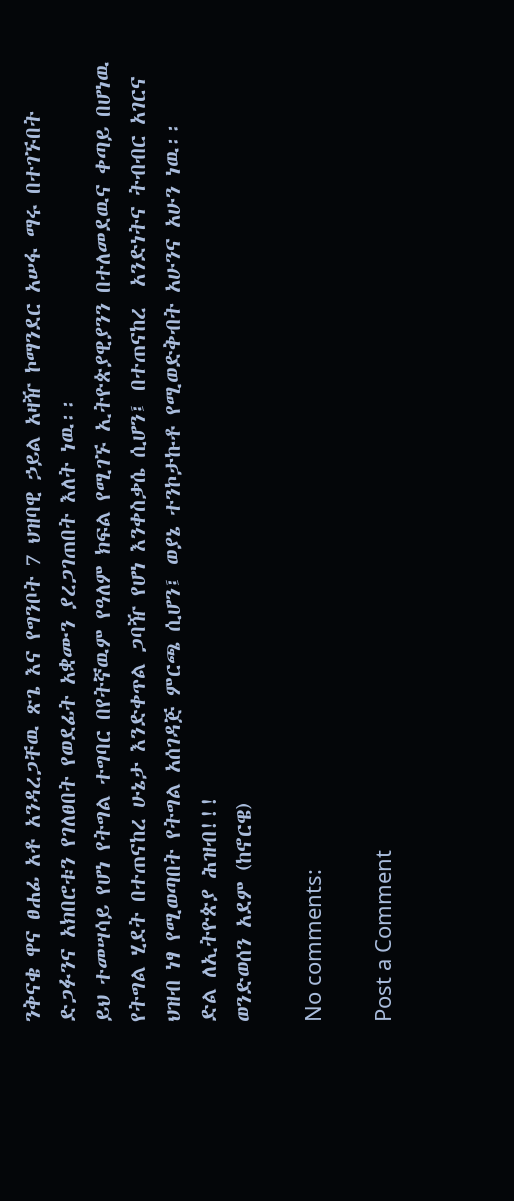ንቅናቄ ዋና ፀሐፊ አቶ አንዳረጋቸዉ ጽጌ እና የግንቦት 7 ህዝባዊ ኃይል አዛዥ ኮማንደር አሠፋ ማሩ በተገኙበት ድጋፉንና አክበሮቱን የገለፀበት የወደፊት አቋሙን ያረጋገጠበት እለት ነዉ፡፡
ይህ ተመሣሳይ የሆነ የትግል ተግባር በየትኛዉም የዓለም ክፍል የሚገኙ ኢትዮጵያዊያንን በተለመደዉና ቀጣይ በሆነዉ የትግል ሂደት በተጠናከረ ሁኔታ እንድቀጥል ጋባዥ የሆነ እንቀስቃሴ ሲሆን፤ በተጠናከረ  አንድነትና ትብብር አገርና ህዝብ ነፃ የሚወጣበት የትግል አሰገዳጅ ምርጫ ሲሆን፤ ወያኔ ተንኮታኩቶ የሚወድቅብት አሁንና አሁን ነዉ፡፡
ድል ለኢትዮጵያ ሕዝብ!!!
ወንድወሰን አደም (ከኖርዌ)

No comments:

Post a Comment